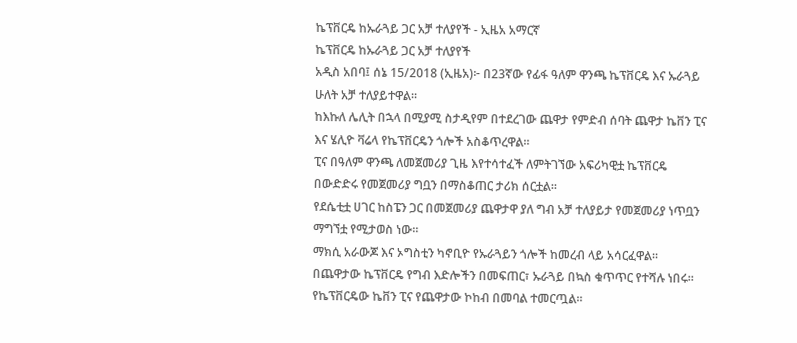ኬፕቨርዴ ከኡራጓይ ጋር አቻ ተለያየች - ኢዜአ አማርኛ
ኬፕቨርዴ ከኡራጓይ ጋር አቻ ተለያየች
አዲስ አበባ፤ ሰኔ 15/2018 (ኢዜአ)፦ በ23ኛው የፊፋ ዓለም ዋንጫ ኬፕቨርዴ እና ኡራጓይ ሁለት አቻ ተለያይተዋል።
ከእኩለ ሌሊት በኋላ በሚያሚ ስታዲየም በተደረገው ጨዋታ የምድብ ሰባት ጨዋታ ኬቨን ፒና እና ሄሊዮ ቫሬላ የኬፕቨርዴን ጎሎች አስቆጥረዋል።
ፒና በዓለም ዋንጫ ለመጀመሪያ ጊዜ እየተሳተፈች ለምትገኘው አፍሪካዊቷ ኬፕቨርዴ በውድድሩ የመጀመሪያ ግቧን በማስቆጠር ታሪክ ሰርቷል።
የደሴቲቷ ሀገር ከስፔን ጋር በመጀመሪያ ጨዋታዋ ያለ ግብ አቻ ተለያይታ የመጀመሪያ ነጥቧን ማግኘቷ የሚታወስ ነው።
ማክሲ አራውጆ እና ኦግስቲን ካኖቢዮ የኡራጓይን ጎሎች ከመረብ ላይ አሳርፈዋል።
በጨዋታው ኬፕቨርዴ የግብ እድሎችን በመፍጠር፣ ኡራጓይ በኳስ ቁጥጥር የተሻሉ ነበሩ።
የኬፕቨርዴው ኬቨን ፒና የጨዋታው ኮከብ በመባል ተመርጧል።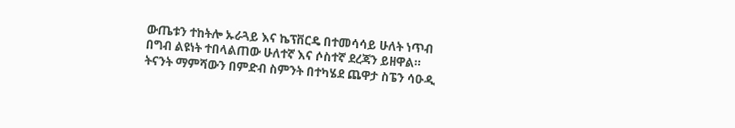ውጤቱን ተከትሎ ኡራጓይ እና ኬፕቨርዴ በተመሳሳይ ሁለት ነጥብ በግብ ልዩነት ተበላልጠው ሁለተኛ እና ሶስተኛ ደረጃን ይዘዋል።
ትናንት ማምሻውን በምድብ ስምንት በተካሄደ ጨዋታ ስፔን ሳዑዲ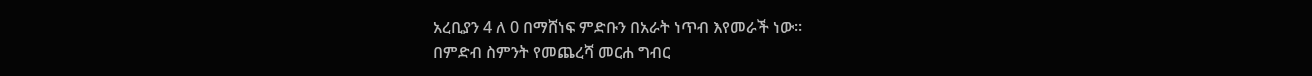አረቢያን 4 ለ 0 በማሸነፍ ምድቡን በአራት ነጥብ እየመራች ነው።
በምድብ ስምንት የመጨረሻ መርሐ ግብር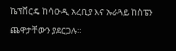ኬፕቨርዴ ከሳዑዲ አረቢያ እና ኡራጓይ ከስፔን ጨዋታቸውን ያደርጋሉ።